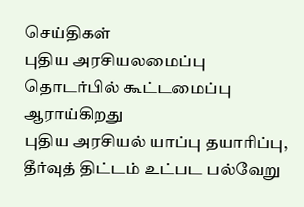செய்திகள்
புதிய அரசியலமைப்பு தொடர்பில் கூட்டமைப்பு ஆராய்கிறது
புதிய அரசியல் யாப்பு தயாரிப்பு, தீர்வுத் திட்டம் உட்பட பல்வேறு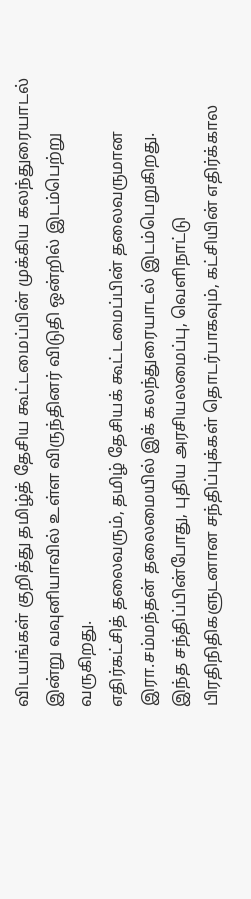விடயங்கள் குறித்து தமிழ்த் தேசிய கூட்டமைப்பின் முக்கிய கலந்துரையாடல் இன்று வவுனியாவில் உள்ள விருந்தினர் விடுதி ஒன்றில் இடம்பெற்று வருகிறது.
எதிர்கட்சித் தலைவரும், தமிழ் தேசியக் கூட்டமைப்பின் தலைவருமான இரா.சம்மந்தன் தலைமையில் இக் கலந்துரையாடல் இடம்பெறுகிறது.
இந்த சந்திப்பின்போது, புதிய அரசியலமைப்பு, வெளிநாட்டு பிரதிநிதிகளுடனான சந்திப்புக்கள் தொடர்பாகவும், கட்சியின் எதிர்க்கால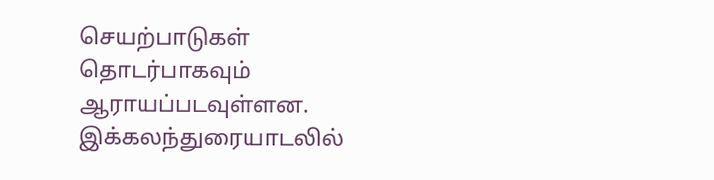செயற்பாடுகள் தொடர்பாகவும் ஆராயப்படவுள்ளன. இக்கலந்துரையாடலில்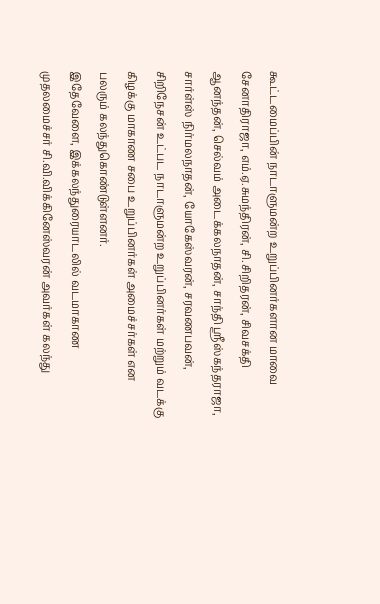கூட்டமைப்பின் நாடாளுமன்ற உறுப்பினர்களான மாவை சேனாதிராஜா, எம்.ஏ.சுமந்திரன், சி.சிறிதரன், சிவசக்தி ஆனந்தன், செல்வம் அடைக்கலநாதன், சாந்தி ஸ்ரீஸ்கந்தராஜா, சார்ள்ஸ் நிர்மலநாதன், யோகேஸ்வரன், சரவணபவன், சிறிநேசன் உட்பட நாடாளுமன்ற உறுப்பினர்கள் மற்றும் வடக்கு கிழக்கு மாகாண சபை உறுப்பினர்கள் அமைச்சர்கள் என பலரும் கலந்துகொண்டுள்ளனர்.
இதேவேளை, இக்கலந்துரையாடலில் வடமாகாண முதலமைச்சர் சி.வி.விக்கினேஸ்வரன் அவர்கள் கலந்து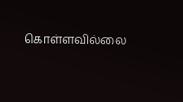கொள்ளவில்லை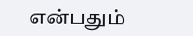என்பதும்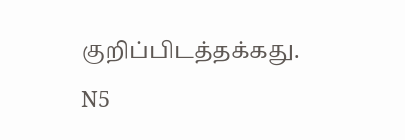குறிப்பிடத்தக்கது.
N5